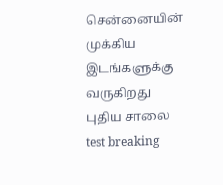சென்னையின் முக்கிய இடங்களுக்கு வருகிறது புதிய சாலை test breaking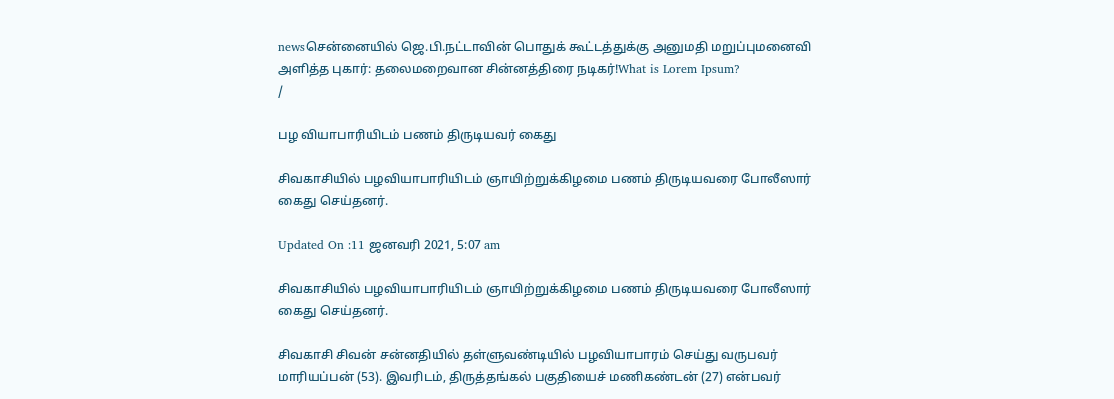newsசென்னையில் ஜெ.பி.நட்டாவின் பொதுக் கூட்டத்துக்கு அனுமதி மறுப்புமனைவி அளித்த புகார்: தலைமறைவான சின்னத்திரை நடிகர்!What is Lorem Ipsum?
/

பழ வியாபாரியிடம் பணம் திருடியவர் கைது

சிவகாசியில் பழவியாபாரியிடம் ஞாயிற்றுக்கிழமை பணம் திருடியவரை போலீஸார் கைது செய்தனர்.

Updated On :11 ஜனவரி 2021, 5:07 am

சிவகாசியில் பழவியாபாரியிடம் ஞாயிற்றுக்கிழமை பணம் திருடியவரை போலீஸார் கைது செய்தனர்.

சிவகாசி சிவன் சன்னதியில் தள்ளுவண்டியில் பழவியாபாரம் செய்து வருபவர் மாரியப்பன் (53). இவரிடம், திருத்தங்கல் பகுதியைச் மணிகண்டன் (27) என்பவர்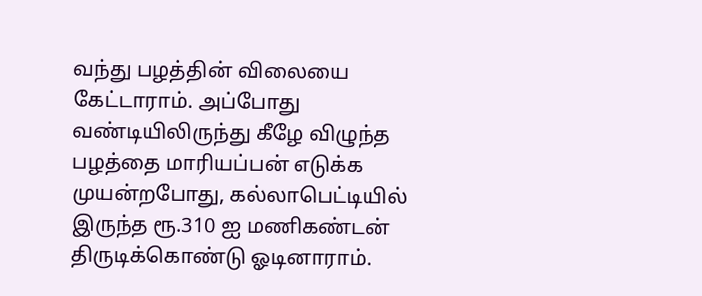வந்து பழத்தின் விலையை கேட்டாராம். அப்போது வண்டியிலிருந்து கீழே விழுந்த பழத்தை மாரியப்பன் எடுக்க முயன்றபோது, கல்லாபெட்டியில் இருந்த ரூ.310 ஐ மணிகண்டன் திருடிக்கொண்டு ஓடினாராம்.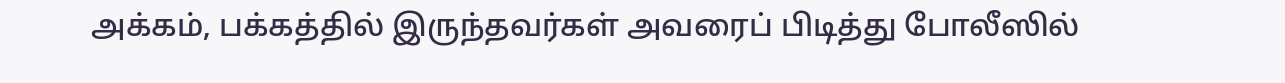அக்கம், பக்கத்தில் இருந்தவர்கள் அவரைப் பிடித்து போலீஸில்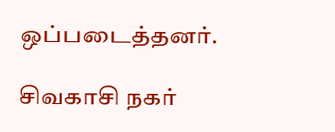ஒப்படைத்தனர்.

சிவகாசி நகர்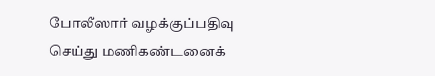போலீஸார் வழக்குப்பதிவு செய்து மணிகண்டனைக்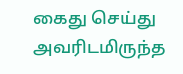கைது செய்து அவரிடமிருந்த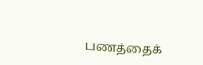பணத்தைக்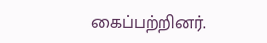கைப்பற்றினர்.